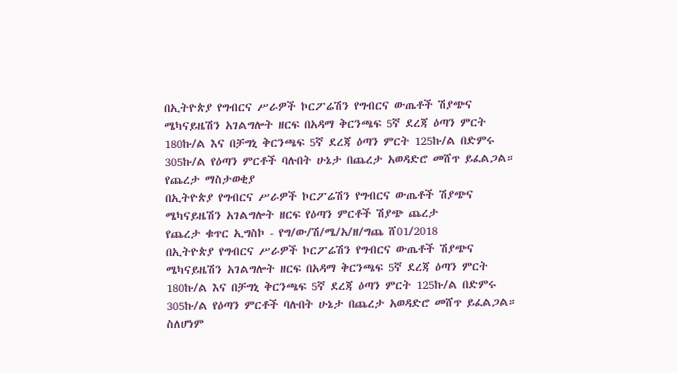በኢትዮጵያ የግብርና ሥራዎች ኮርፖሬሽን የግብርና ውጤቶች ሽያጭና ሜካናይዜሽን አገልግሎት ዘርፍ በአዳማ ቅርንጫፍ 5ኛ ደረጃ ዕጣን ምርት 180ኩ/ል እና በቻግኒ ቅርንጫፍ 5ኛ ደረጃ ዕጣን ምርት 125ኩ/ል በድምሩ 305ኩ/ል የዕጣን ምርቶች ባሉበት ሁኔታ በጨረታ አወዳድሮ መሸጥ ይፈልጋል።
የጨረታ ማስታወቂያ
በኢትዮጵያ የግብርና ሥራዎች ኮርፖሬሽን የግብርና ውጤቶች ሽያጭና ሜካናይዜሽን አገልግሎት ዘርፍ የዕጣን ምርቶች ሽያጭ ጨረታ
የጨረታ ቁጥር ኢግስኮ - የግ/ው/ሽ/ሜ/አ/ዘ/ግጨ ሸ01/2018
በኢትዮጵያ የግብርና ሥራዎች ኮርፖሬሽን የግብርና ውጤቶች ሽያጭና ሜካናይዜሽን አገልግሎት ዘርፍ በአዳማ ቅርንጫፍ 5ኛ ደረጃ ዕጣን ምርት 180ኩ/ል እና በቻግኒ ቅርንጫፍ 5ኛ ደረጃ ዕጣን ምርት 125ኩ/ል በድምሩ 305ኩ/ል የዕጣን ምርቶች ባሉበት ሁኔታ በጨረታ አወዳድሮ መሸጥ ይፈልጋል።
ስለሆነም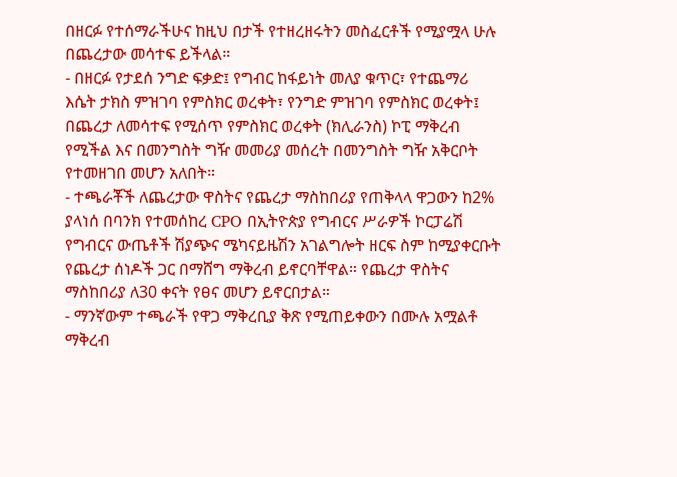በዘርፉ የተሰማራችሁና ከዚህ በታች የተዘረዘሩትን መስፈርቶች የሚያሟላ ሁሉ በጨረታው መሳተፍ ይችላል።
- በዘርፉ የታደሰ ንግድ ፍቃድ፤ የግብር ከፋይነት መለያ ቁጥር፣ የተጨማሪ እሴት ታክስ ምዝገባ የምስክር ወረቀት፣ የንግድ ምዝገባ የምስክር ወረቀት፤ በጨረታ ለመሳተፍ የሚሰጥ የምስክር ወረቀት (ክሊራንስ) ኮፒ ማቅረብ የሚችል እና በመንግስት ግዥ መመሪያ መሰረት በመንግስት ግዥ አቅርቦት የተመዘገበ መሆን አለበት።
- ተጫራቾች ለጨረታው ዋስትና የጨረታ ማስከበሪያ የጠቅላላ ዋጋውን ከ2% ያላነሰ በባንክ የተመሰከረ CPO በኢትዮጵያ የግብርና ሥራዎች ኮርፓሬሽ የግብርና ውጤቶች ሽያጭና ሜካናይዜሽን አገልግሎት ዘርፍ ስም ከሚያቀርቡት የጨረታ ሰነዶች ጋር በማሸግ ማቅረብ ይኖርባቸዋል። የጨረታ ዋስትና ማስከበሪያ ለ30 ቀናት የፀና መሆን ይኖርበታል።
- ማንኛውም ተጫራች የዋጋ ማቅረቢያ ቅጽ የሚጠይቀውን በሙሉ አሟልቶ ማቅረብ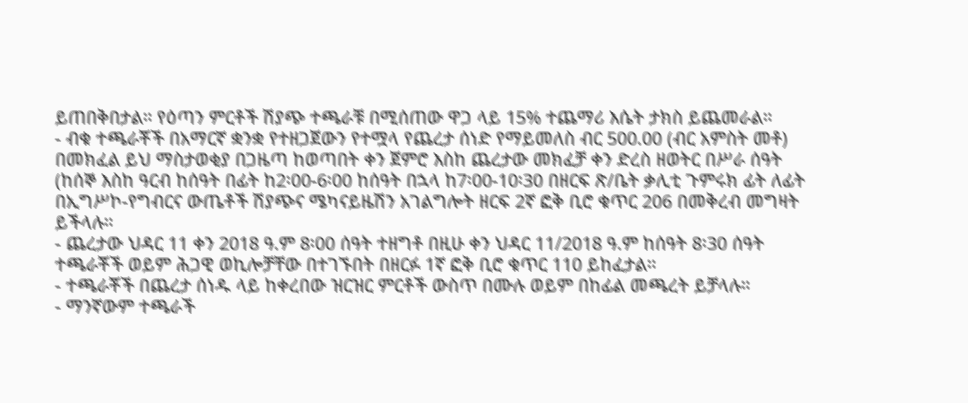ይጠበቅበታል። የዕጣን ምርቶች ሽያጭ ተጫራቹ በሚሰጠው ዋጋ ላይ 15% ተጨማሪ እሴት ታክስ ይጨመራል።
- ብቁ ተጫራቾች በአማርኛ ቋንቋ የተዘጋጀውን የተሟላ የጨረታ ሰነድ የማይመለስ ብር 500.00 (ብር አምስት መቶ) በመክፈል ይህ ማስታወቂያ በጋዜጣ ከወጣበት ቀን ጀምሮ እስከ ጨረታው መክፈቻ ቀን ድረስ ዘወትር በሥራ ሰዓት (ከሰኞ እስከ ዓርብ ከሰዓት በፊት ከ2፡00-6፡00 ከሰዓት በኋላ ከ7፡00-10፡30 በዘርፍ ጽ/ቤት ቃሊቲ ጉምሩክ ፊት ለፊት በኢግሥኮ-የግብርና ውጤቶች ሽያጭና ሜካናይዜሽን አገልግሎት ዘርፍ 2ኛ ፎቅ ቢሮ ቁጥር 206 በመቅረብ መግዛት ይችላሉ።
- ጨረታው ህዳር 11 ቀን 2018 ዓ.ም 8፡00 ሰዓት ተዘግቶ በዚሁ ቀን ህዳር 11/2018 ዓ.ም ከሰዓት 8፡30 ሰዓት ተጫራቾች ወይም ሕጋዊ ወኪሎቻቸው በተገኙበት በዘርፉ 1ኛ ፎቅ ቢሮ ቁጥር 110 ይከፈታል።
- ተጫራቾች በጨረታ ሰነዱ ላይ ከቀረበው ዝርዝር ምርቶች ውስጥ በሙሉ ወይም በከፊል መጫረት ይቻላሉ።
- ማንኛውም ተጫራች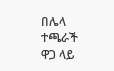በሌላ ተጫራች ዋጋ ላይ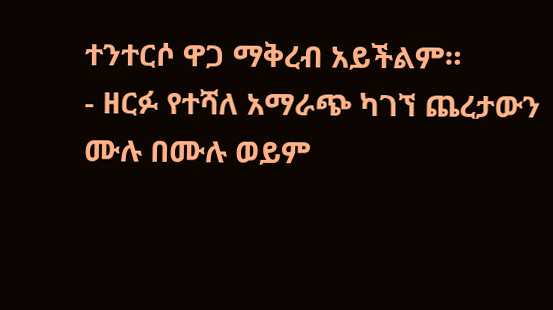ተንተርሶ ዋጋ ማቅረብ አይችልም።
- ዘርፉ የተሻለ አማራጭ ካገኘ ጨረታውን ሙሉ በሙሉ ወይም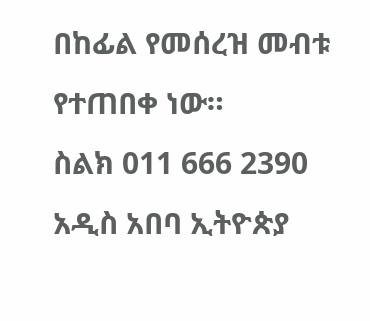በከፊል የመሰረዝ መብቱ የተጠበቀ ነው።
ስልክ 011 666 2390
አዲስ አበባ ኢትዮጵያ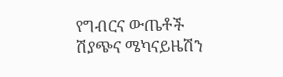የግብርና ውጤቶች ሽያጭና ሜካናይዜሽን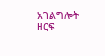አገልግሎት ዘርፍ